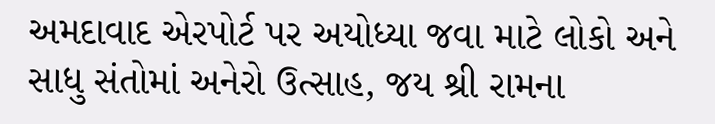અમદાવાદ એરપોર્ટ પર અયોધ્યા જવા માટે લોકો અને સાધુ સંતોમાં અનેરો ઉત્સાહ, જય શ્રી રામના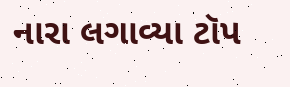નારા લગાવ્યા ટૉપ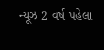ન્યૂઝ 2 વર્ષ પહેલા